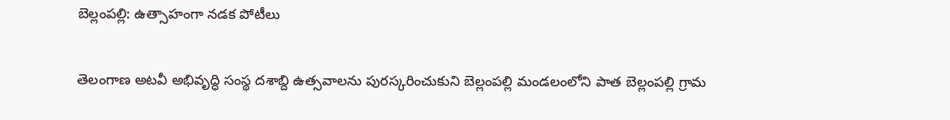బెల్లంపల్లి: ఉత్సాహంగా నడక పోటీలు

తెలంగాణ అటవీ అభివృద్ధి సంస్థ దశాబ్ది ఉత్సవాలను పురస్కరించుకుని బెల్లంపల్లి మండలంలోని పాత బెల్లంపల్లి గ్రామ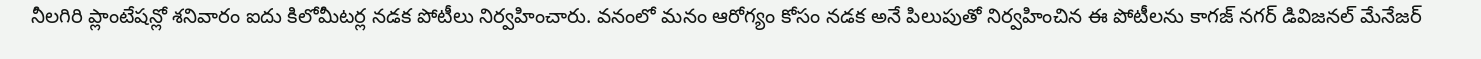నీలగిరి ప్లాంటేషన్లో శనివారం ఐదు కిలోమీటర్ల నడక పోటీలు నిర్వహించారు. వనంలో మనం ఆరోగ్యం కోసం నడక అనే పిలుపుతో నిర్వహించిన ఈ పోటీలను కాగజ్ నగర్ డివిజనల్ మేనేజర్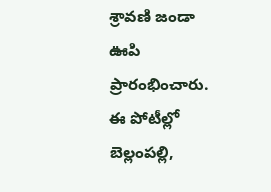శ్రావణి జండా ఊపి ప్రారంభించారు. ఈ పోటీల్లో బెల్లంపల్లి,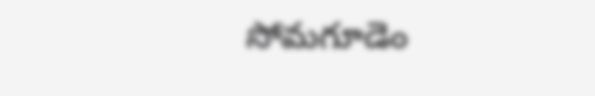సోమగూడెం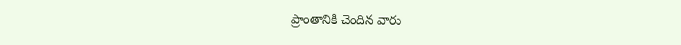ప్రాంతానికి చెందిన వారు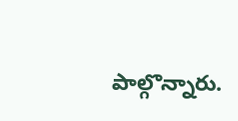పాల్గొన్నారు.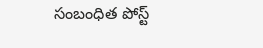సంబంధిత పోస్ట్